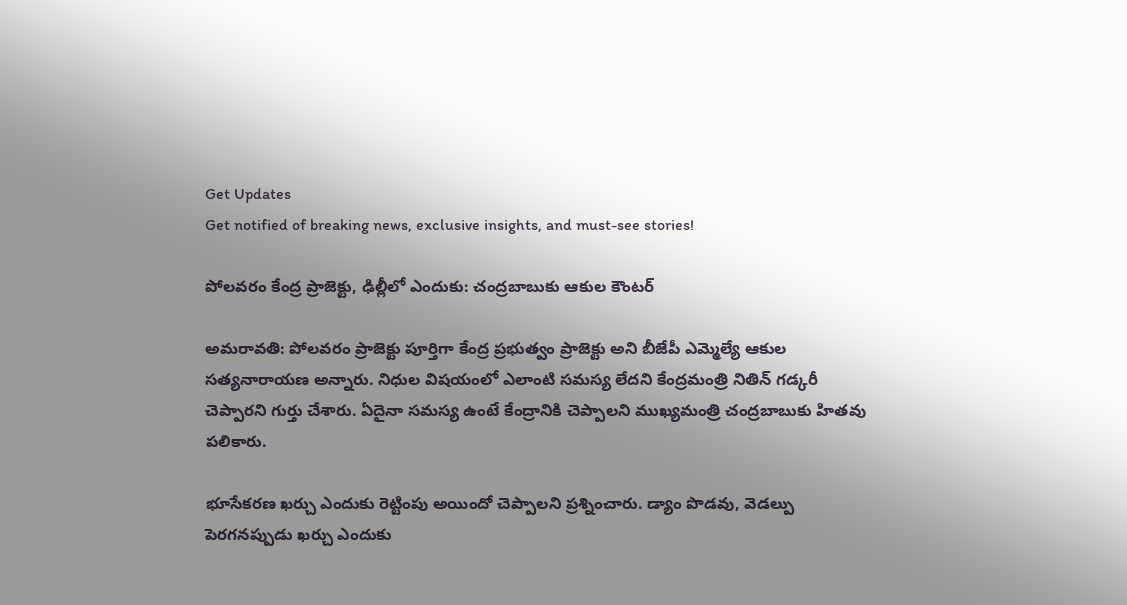Get Updates
Get notified of breaking news, exclusive insights, and must-see stories!

పోలవరం కేంద్ర ప్రాజెక్టు, ఢిల్లీలో ఎందుకు: చంద్రబాబుకు ఆకుల కౌంటర్

అమరావతి: పోలవరం ప్రాజెక్టు పూర్తిగా కేంద్ర ప్రభుత్వం ప్రాజెక్టు అని బీజేపీ ఎమ్మెల్యే ఆకుల సత్యనారాయణ అన్నారు. నిధుల విషయంలో ఎలాంటి సమస్య లేదని కేంద్రమంత్రి నితిన్ గడ్కరీ చెప్పారని గుర్తు చేశారు. ఏదైనా సమస్య ఉంటే కేంద్రానికి చెప్పాలని ముఖ్యమంత్రి చంద్రబాబుకు హితవు పలికారు.

భూసేకరణ ఖర్చు ఎందుకు రెట్టింపు అయిందో చెప్పాలని ప్రశ్నించారు. డ్యాం పొడవు, వెడల్పు పెరగనప్పుడు ఖర్చు ఎందుకు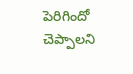పెరిగిందో చెప్పాలని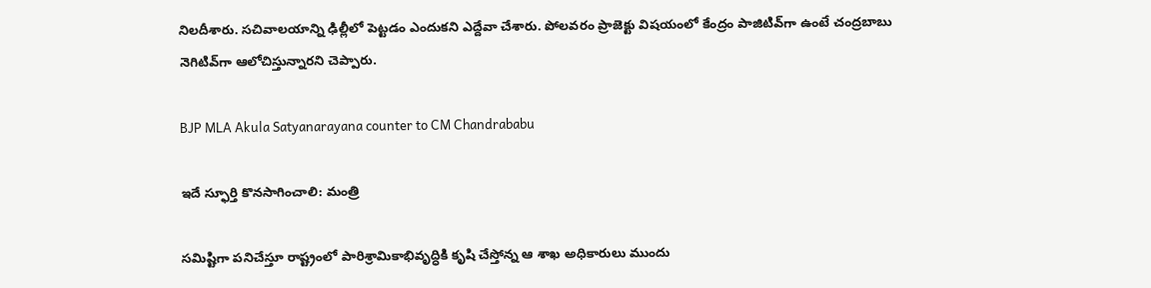నిలదీశారు. సచివాలయాన్ని ఢిల్లీలో పెట్టడం ఎందుకని ఎద్దేవా చేశారు. పోలవరం ప్రాజెక్టు విషయంలో కేంద్రం పాజిటివ్‌గా ఉంటే చంద్రబాబు నెగిటివ్‌గా ఆలోచిస్తున్నారని చెప్పారు.

BJP MLA Akula Satyanarayana counter to CM Chandrababu

ఇదే స్ఫూర్తి కొనసాగించాలి: మంత్రి

సమిష్టిగా పనిచేస్తూ రాష్ట్రంలో పారిశ్రామికాభివృద్ధికి కృషి చేస్తోన్న ఆ శాఖ అధికారులు ముందు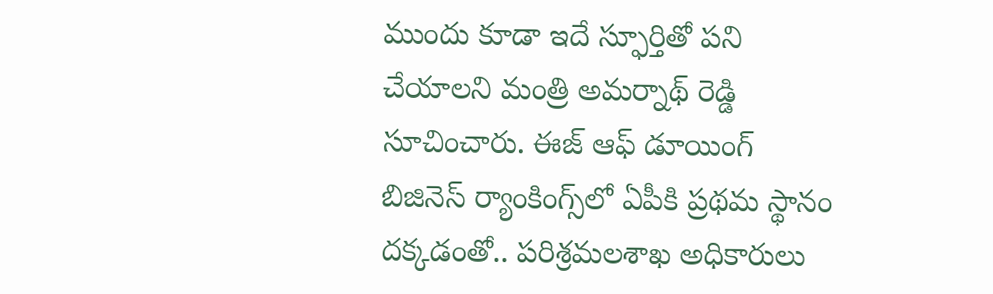ముందు కూడా ఇదే స్ఫూర్తితో పని చేయాలని మంత్రి అమర్నాథ్ రెడ్డి సూచించారు. ఈజ్ ఆఫ్ డూయింగ్ బిజినెస్ ర్యాంకింగ్స్‌లో ఏపీకి ప్రథమ స్థానం దక్కడంతో.. పరిశ్రమలశాఖ అధికారులు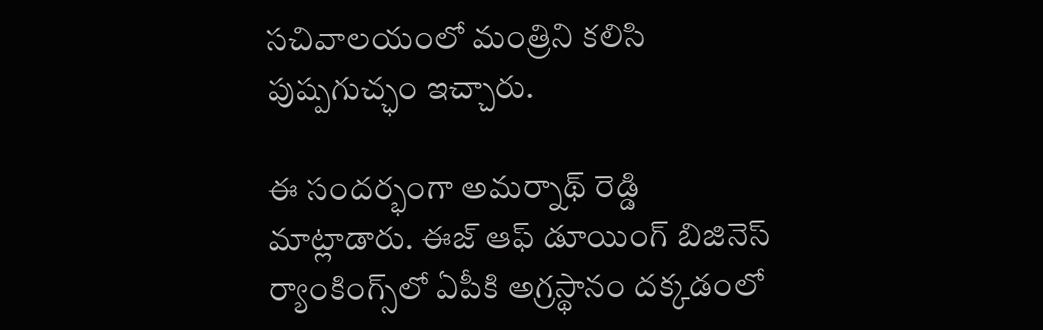సచివాలయంలో మంత్రిని కలిసి పుష్పగుచ్ఛం ఇచ్చారు.

ఈ సందర్భంగా అమర్నాథ్ రెడ్డి మాట్లాడారు. ఈజ్ ఆఫ్ డూయింగ్ బిజినెస్ ర్యాంకింగ్స్‌లో ఏపీకి అగ్రస్థానం దక్కడంలో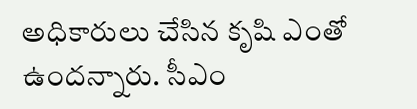అధికారులు చేసిన కృషి ఎంతో ఉందన్నారు. సీఎం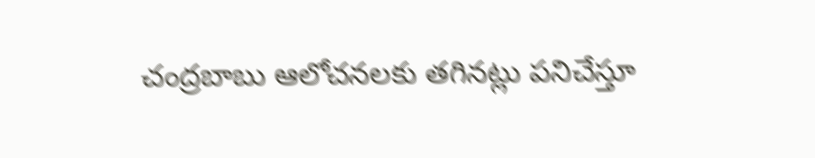చంద్రబాబు ఆలోచనలకు తగినట్లు పనిచేస్తూ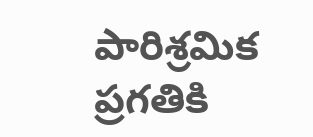పారిశ్రమిక ప్రగతికి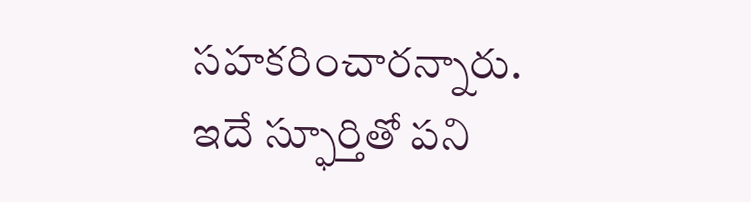సహకరించారన్నారు. ఇదే స్ఫూర్తితో పని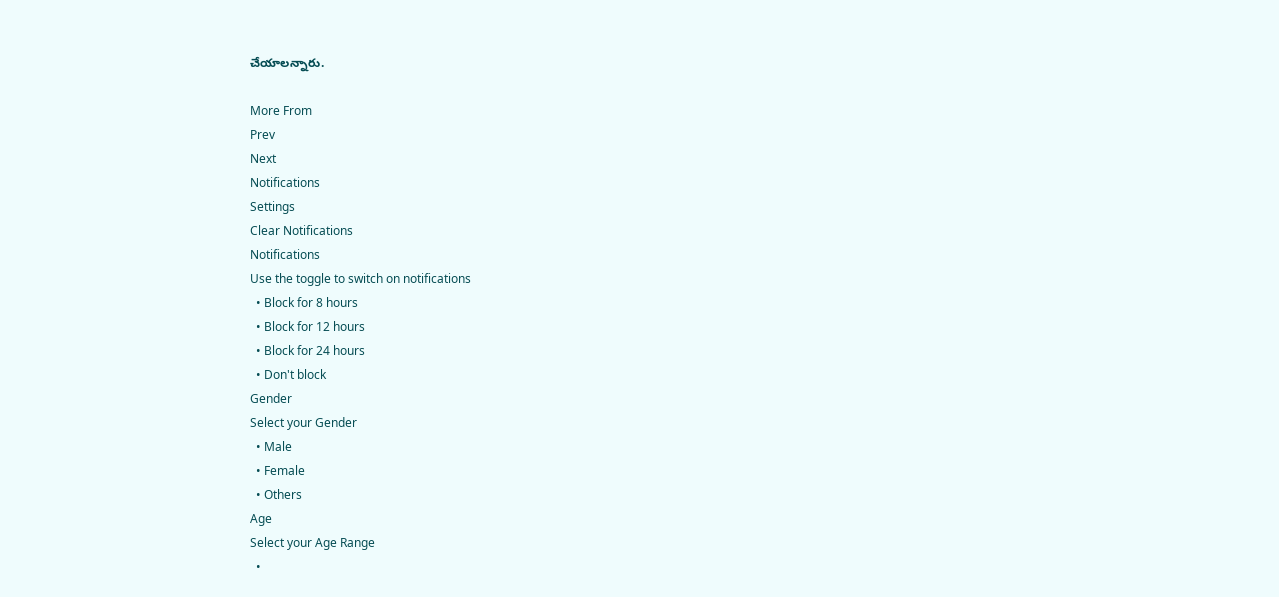చేయాలన్నారు.

More From
Prev
Next
Notifications
Settings
Clear Notifications
Notifications
Use the toggle to switch on notifications
  • Block for 8 hours
  • Block for 12 hours
  • Block for 24 hours
  • Don't block
Gender
Select your Gender
  • Male
  • Female
  • Others
Age
Select your Age Range
  •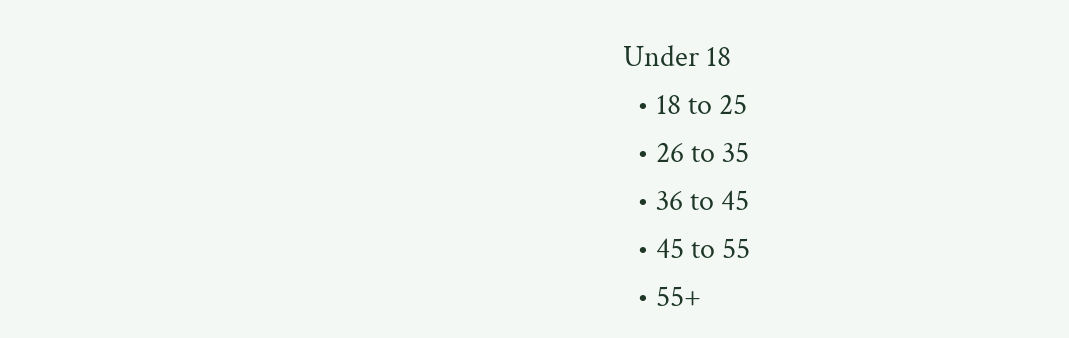Under 18
  • 18 to 25
  • 26 to 35
  • 36 to 45
  • 45 to 55
  • 55+